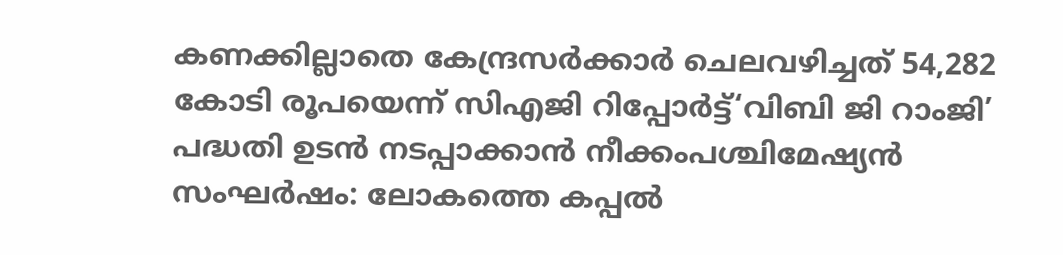കണക്കില്ലാതെ കേന്ദ്രസർക്കാർ ചെലവഴിച്ചത് 54,282 കോടി രൂപയെന്ന് സിഎജി റിപ്പോർട്ട്‘വിബി ജി റാംജി’ പദ്ധതി ഉടൻ നടപ്പാക്കാൻ നീക്കംപശ്ചിമേഷ്യൻ സംഘർഷം: ലോകത്തെ കപ്പൽ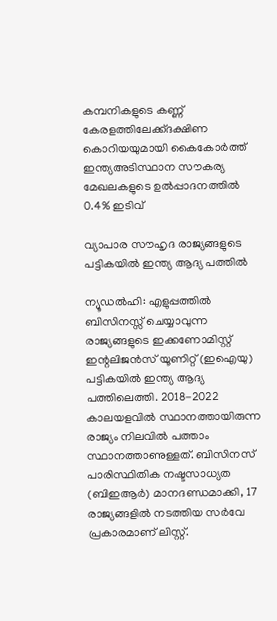കമ്പനികളുടെ കണ്ണ് കേരളത്തിലേക്ക്ദക്ഷിണ കൊറിയയുമായി കൈകോര്‍ത്ത് ഇന്ത്യഅടിസ്ഥാന സൗകര്യ മേഖലകളുടെ ഉൽപ്പാദനത്തിൽ 0.4% ഇടിവ്

വ്യാപാര സൗഹൃദ രാജ്യങ്ങളുടെ പട്ടികയില്‍ ഇന്ത്യ ആദ്യ പത്തില്‍

ന്യൂഡല്‍ഹി: എളുപ്പത്തില്‍ ബിസിനസ്സ് ചെയ്യാവുന്ന രാജ്യങ്ങളുടെ ഇക്കണോമിസ്റ്റ് ഇന്റലിജന്‍സ് യൂണിറ്റ് (ഇഐയു) പട്ടികയില്‍ ഇന്ത്യ ആദ്യ പത്തിലെത്തി. 2018-2022 കാലയളവില്‍ സ്ഥാനത്തായിരുന്ന രാജ്യം നിലവില്‍ പത്താം സ്ഥാനത്താണുള്ളത്. ബിസിനസ് പാരിസ്ഥിതിക നഷ്ടസാധ്യത (ബിഇആര്‍) മാനദണ്ഡമാക്കി, 17 രാജ്യങ്ങളില്‍ നടത്തിയ സര്‍വേ പ്രകാരമാണ് ലിസ്റ്റ്.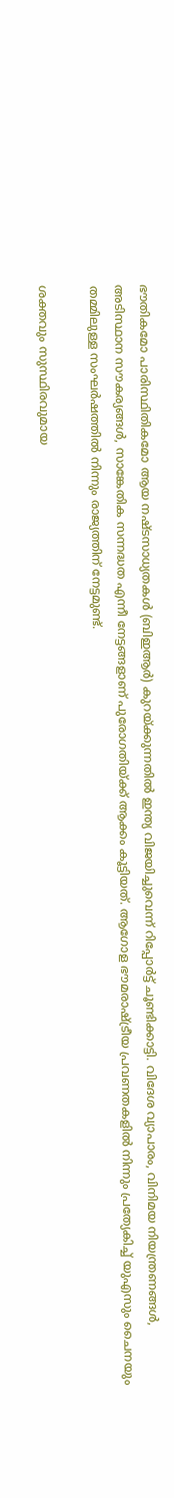ഭൗതികമോ പാരിസ്ഥിതികമോ ആയ നഷ്ടസാധ്യതകള്‍ (ബിഇആര്‍) കുറയ്ക്കുന്നതില്‍ ഇന്ത്യ വിജയിച്ചുവെന്ന് റിപ്പോര്‍ട്ട് ചൂണ്ടിക്കാട്ടി. വിദേശ വ്യാപാരം, വിനിമയ നിയന്ത്രണങ്ങള്‍, അടിസ്ഥാന സൗകര്യങ്ങള്‍, സാങ്കേതിക സന്നദ്ധത എന്നീ നേട്ടങ്ങളാണ് പുരോഗതിയ്ക്ക് ആക്കം കൂട്ടിയത്. ആഗോള ഭൗമരാഷ്ട്രീയ പ്രവണതകളില്‍ നിന്നും പ്രത്യേകിച്ച് യുഎസും ചൈനയും തമ്മിലുള്ള സംഘര്‍ഷത്തില്‍ നിന്നും രാജ്യത്തിന് നേട്ടമുണ്ട്.

ശക്തവും സുസ്ഥിരവുമായ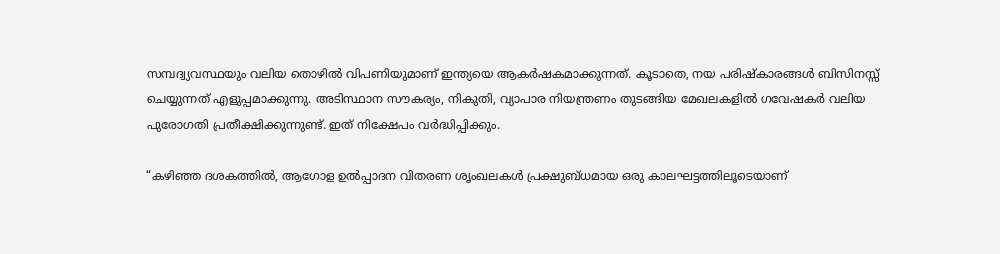സമ്പദ്വ്യവസ്ഥയും വലിയ തൊഴില്‍ വിപണിയുമാണ് ഇന്ത്യയെ ആകര്‍ഷകമാക്കുന്നത്. കൂടാതെ, നയ പരിഷ്‌കാരങ്ങള്‍ ബിസിനസ്സ് ചെയ്യുന്നത് എളുപ്പമാക്കുന്നു. അടിസ്ഥാന സൗകര്യം, നികുതി, വ്യാപാര നിയന്ത്രണം തുടങ്ങിയ മേഖലകളില്‍ ഗവേഷകര്‍ വലിയ പുരോഗതി പ്രതീക്ഷിക്കുന്നുണ്ട്. ഇത് നിക്ഷേപം വര്‍ദ്ധിപ്പിക്കും.

“കഴിഞ്ഞ ദശകത്തില്‍, ആഗോള ഉല്‍പ്പാദന വിതരണ ശൃംഖലകള്‍ പ്രക്ഷുബ്ധമായ ഒരു കാലഘട്ടത്തിലൂടെയാണ്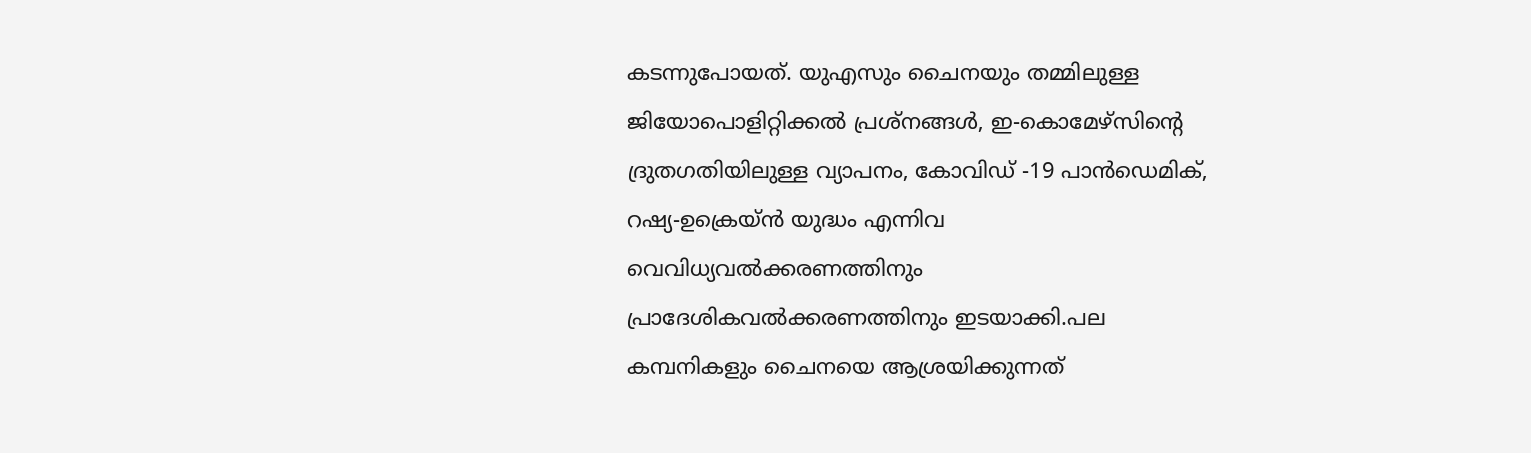കടന്നുപോയത്. യുഎസും ചൈനയും തമ്മിലുള്ള ജിയോപൊളിറ്റിക്കല്‍ പ്രശ്‌നങ്ങള്‍, ഇ-കൊമേഴ്സിന്റെ ദ്രുതഗതിയിലുള്ള വ്യാപനം, കോവിഡ് -19 പാന്‍ഡെമിക്, റഷ്യ-ഉക്രെയ്ന്‍ യുദ്ധം എന്നിവ വെവിധ്യവല്‍ക്കരണത്തിനും പ്രാദേശികവല്‍ക്കരണത്തിനും ഇടയാക്കി.പല കമ്പനികളും ചൈനയെ ആശ്രയിക്കുന്നത്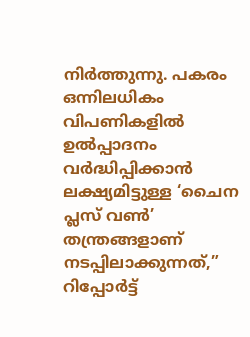നിര്‍ത്തുന്നു. പകരം ഒന്നിലധികം വിപണികളില്‍ ഉല്‍പ്പാദനം വര്‍ദ്ധിപ്പിക്കാന്‍ ലക്ഷ്യമിട്ടുള്ള ‘ചൈന പ്ലസ് വണ്‍’ തന്ത്രങ്ങളാണ് നടപ്പിലാക്കുന്നത്,” റിപ്പോര്‍ട്ട്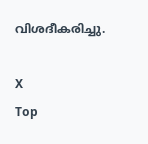വിശദീകരിച്ചു.

X
Top